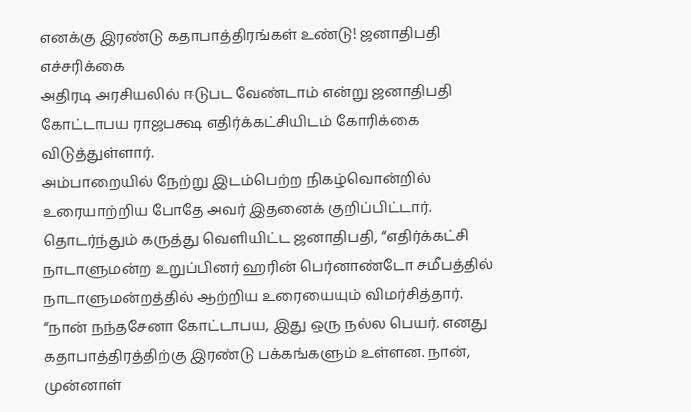எனக்கு இரண்டு கதாபாத்திரங்கள் உண்டு! ஜனாதிபதி எச்சரிக்கை
அதிரடி அரசியலில் ஈடுபட வேண்டாம் என்று ஜனாதிபதி கோட்டாபய ராஜபக்ஷ எதிர்க்கட்சியிடம் கோரிக்கை விடுத்துள்ளார்.
அம்பாறையில் நேற்று இடம்பெற்ற நிகழ்வொன்றில் உரையாற்றிய போதே அவர் இதனைக் குறிப்பிட்டார்.
தொடர்ந்தும் கருத்து வெளியிட்ட ஜனாதிபதி, “எதிர்க்கட்சி நாடாளுமன்ற உறுப்பினர் ஹரின் பெர்னாண்டோ சமீபத்தில் நாடாளுமன்றத்தில் ஆற்றிய உரையையும் விமர்சித்தார்.
“நான் நந்தசேனா கோட்டாபய, இது ஒரு நல்ல பெயர். எனது கதாபாத்திரத்திற்கு இரண்டு பக்கங்களும் உள்ளன. நான், முன்னாள்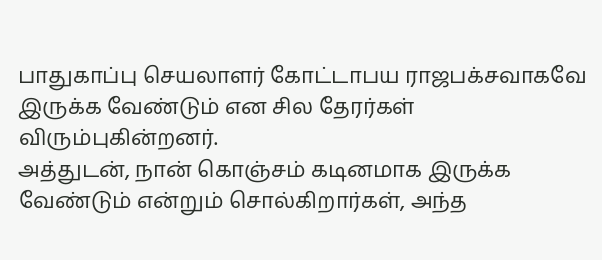பாதுகாப்பு செயலாளர் கோட்டாபய ராஜபக்சவாகவே இருக்க வேண்டும் என சில தேரர்கள் விரும்புகின்றனர்.
அத்துடன், நான் கொஞ்சம் கடினமாக இருக்க வேண்டும் என்றும் சொல்கிறார்கள், அந்த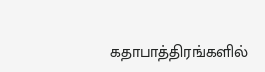கதாபாத்திரங்களில்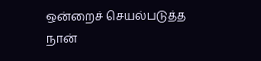ஒன்றைச் செயல்படுத்த நான்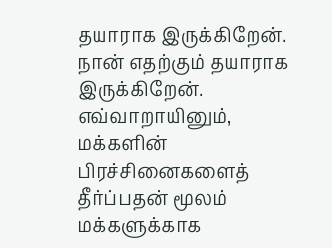தயாராக இருக்கிறேன். நான் எதற்கும் தயாராக இருக்கிறேன்.
எவ்வாறாயினும், மக்களின் பிரச்சினைகளைத் தீர்ப்பதன் மூலம் மக்களுக்காக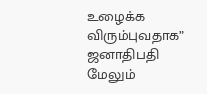உழைக்க விரும்புவதாக” ஜனாதிபதி மேலும்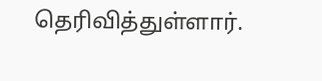தெரிவித்துள்ளார்.